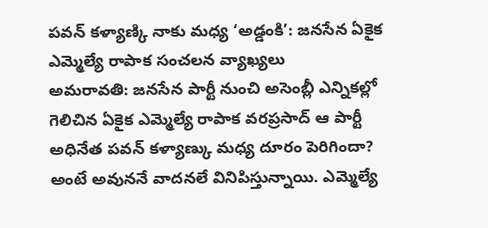పవన్ కళ్యాణ్కి నాకు మధ్య ‘అడ్డంకి’: జనసేన ఏకైక ఎమ్మెల్యే రాపాక సంచలన వ్యాఖ్యలు
అమరావతి: జనసేన పార్టీ నుంచి అసెంబ్లీ ఎన్నికల్లో గెలిచిన ఏకైక ఎమ్మెల్యే రాపాక వరప్రసాద్ ఆ పార్టీ అధినేత పవన్ కళ్యాణ్కు మధ్య దూరం పెరిగిందా? అంటే అవుననే వాదనలే వినిపిస్తున్నాయి. ఎమ్మెల్యే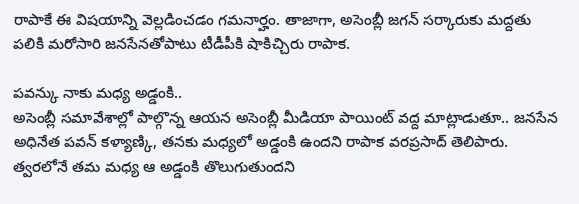రాపాకే ఈ విషయాన్ని వెల్లడించడం గమనార్హం. తాజాగా, అసెంబ్లీ జగన్ సర్కారుకు మద్దతు పలికి మరోసారి జనసేనతోపాటు టీడీపీకి షాకిచ్చిరు రాపాక.

పవన్కు నాకు మధ్య అడ్డంకి..
అసెంబ్లీ సమావేశాల్లో పాల్గొన్న ఆయన అసెంబ్లీ మీడియా పాయింట్ వద్ద మాట్లాడుతూ.. జనసేన అధినేత పవన్ కళ్యాణ్కి, తనకు మధ్యలో అడ్డంకి ఉందని రాపాక వరప్రసాద్ తెలిపారు. త్వరలోనే తమ మధ్య ఆ అడ్డంకి తొలుగుతుందని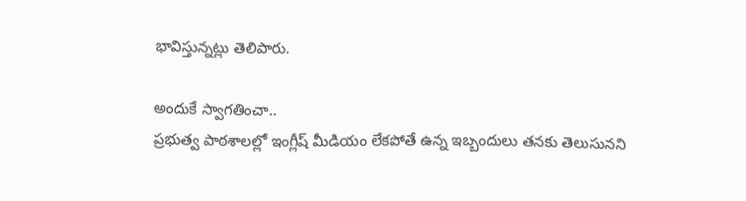భావిస్తున్నట్లు తెలిపారు.

అందుకే స్వాగతించా..
ప్రభుత్వ పాఠశాలల్లో ఇంగ్లీష్ మీడియం లేకపోతే ఉన్న ఇబ్బందులు తనకు తెలుసునని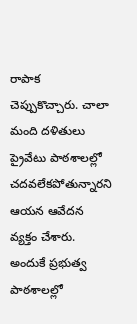రాపాక చెప్పుకొచ్చారు. చాలా మంది దళితులు ప్రైవేటు పాఠశాలల్లో చదవలేకపోతున్నారని ఆయన ఆవేదన వ్యక్తం చేశారు. అందుకే ప్రభుత్వ పాఠశాలల్లో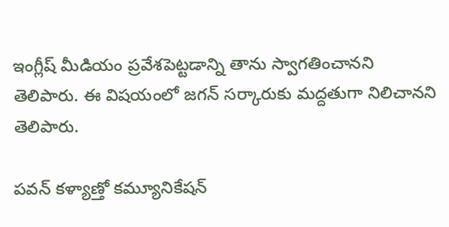ఇంగ్లీష్ మీడియం ప్రవేశపెట్టడాన్ని తాను స్వాగతించానని తెలిపారు. ఈ విషయంలో జగన్ సర్కారుకు మద్దతుగా నిలిచానని తెలిపారు.

పవన్ కళ్యాణ్తో కమ్యూనికేషన్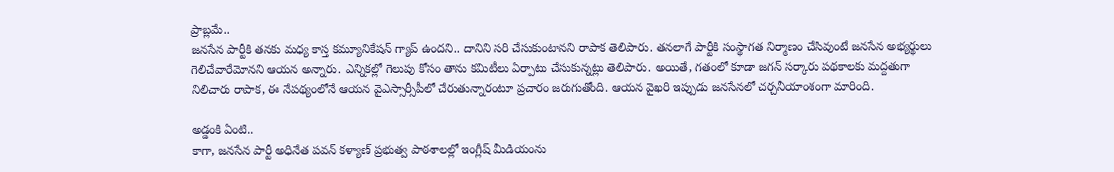ప్రాబ్లమే..
జనసేన పార్టీకి తనకు మధ్య కాస్త కమ్యూనికేషన్ గ్యాప్ ఉందని.. దానిని సరి చేసుకుంటానని రాపాక తెలిపారు. తనలాగే పార్టీకి సంస్థాగత నిర్మాణం చేసివుంటే జనసేన అభ్యర్థులు గెలిచేవారేమోనని ఆయన అన్నారు. ఎన్నికల్లో గెలుపు కోసం తాను కమిటీలు ఏర్పాటు చేసుకున్నట్లు తెలిపారు. అయితే, గతంలో కూడా జగన్ సర్కారు పథకాలకు మద్దతుగా నిలిచారు రాపాక, ఈ నేపథ్యంలోనే ఆయన వైఎస్సార్సీపీలో చేరుతున్నారంటూ ప్రచారం జరుగుతోంది. ఆయన వైఖరి ఇప్పుడు జనసేనలో చర్చనీయాంశంగా మారింది.

అడ్డంకి ఏంటి..
కాగా, జనసేన పార్టీ అధినేత పవన్ కళ్యాణ్ ప్రభుత్వ పాఠశాలల్లో ఇంగ్లీష్ మీడియంను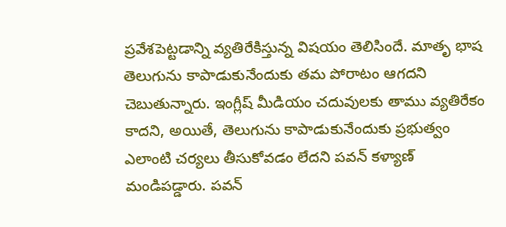ప్రవేశపెట్టడాన్ని వ్యతిరేకిస్తున్న విషయం తెలిసిందే. మాతృ భాష తెలుగును కాపాడుకునేందుకు తమ పోరాటం ఆగదని చెబుతున్నారు. ఇంగ్లీష్ మీడియం చదువులకు తాము వ్యతిరేకం కాదని, అయితే, తెలుగును కాపాడుకునేందుకు ప్రభుత్వం ఎలాంటి చర్యలు తీసుకోవడం లేదని పవన్ కళ్యాణ్ మండిపడ్డారు. పవన్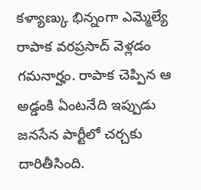కళ్యాణ్కు భిన్నంగా ఎమ్మెల్యే రాపాక వరప్రసాద్ వెళ్లడం గమనార్హం. రాపాక చెప్పిన ఆ అడ్డంకి ఏంటనేది ఇప్పుడు జనసేన పార్టీలో చర్చకు దారితీసింది.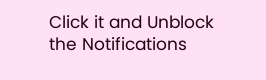Click it and Unblock the Notifications